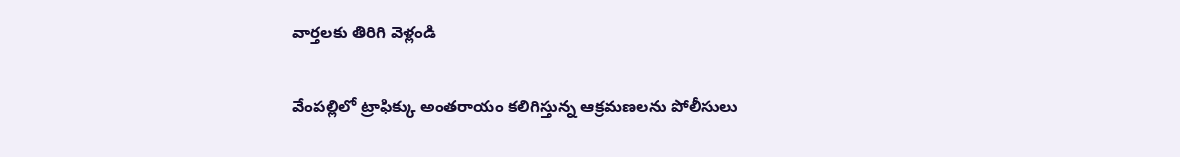వార్తలకు తిరిగి వెళ్లండి

వేంపల్లిలో ట్రాఫిక్కు అంతరాయం కలిగిస్తున్న ఆక్రమణలను పోలీసులు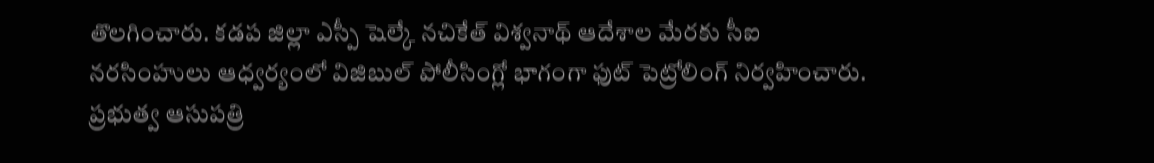తొలగించారు. కడప జిల్లా ఎస్పీ షెల్కే నచికేత్ విశ్వనాథ్ ఆదేశాల మేరకు సీఐ నరసింహులు ఆధ్వర్యంలో విజిబుల్ పోలీసింగ్లో భాగంగా ఫుట్ పెట్రోలింగ్ నిర్వహించారు.
ప్రభుత్వ ఆసుపత్రి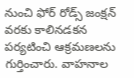నుంచి ఫోర్ రోడ్స్ జంక్షన్ వరకు కాలినడకన పర్యటించి ఆక్రమణలను గుర్తించారు. వాహనాల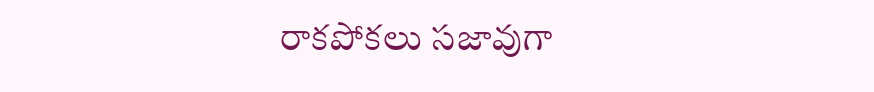రాకపోకలు సజావుగా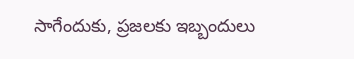సాగేందుకు, ప్రజలకు ఇబ్బందులు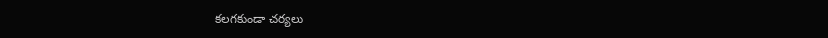కలగకుండా చర్యలు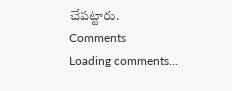చేపట్టారు.
Comments
Loading comments...